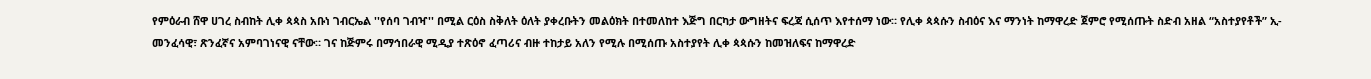የምዕራብ ሸዋ ሀገረ ስብከት ሊቀ ጳጳስ አቡነ ገብርኤል ''የሰባ ገብዣ'' በሚል ርዕስ ስቅለት ዕለት ያቀረቡትን መልዕክት በተመለከተ እጅግ በርካታ ውግዘትና ፍረጃ ሲሰጥ እየተሰማ ነው። የሊቀ ጳጳሱን ስብዕና እና ማንነት ከማዋረድ ጀምሮ የሚሰጡት ስድብ አዘል “አስተያየቶች” ኢ-መንፈሳዊ፣ ጽንፈኛና አምባገነናዊ ናቸው። ገና ከጅምሩ በማኅበራዊ ሚዲያ ተጽዕኖ ፈጣሪና ብዙ ተከታይ አለን የሚሉ በሚሰጡ አስተያየት ሊቀ ጳጳሱን ከመዝለፍና ከማዋረድ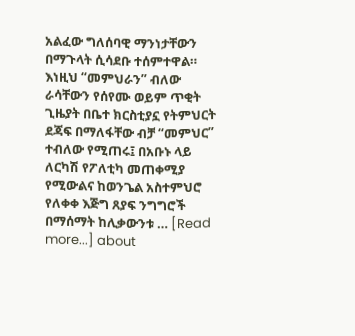አልፈው ግለሰባዊ ማንነታቸውን በማጉላት ሲሳደቡ ተሰምተዋል። እነዚህ “መምህራን” ብለው ራሳቸውን የሰየሙ ወይም ጥቂት ጊዜያት በቤተ ክርስቲያኗ የትምህርት ደጃፍ በማለፋቸው ብቻ “መምህር” ተብለው የሚጠሩ፤ በአቡኑ ላይ ለርካሽ የፖለቲካ መጠቀሚያ የሚውልና ከወንጌል አስተምህሮ የለቀቀ እጅግ ጸያፍ ንግግሮች በማሰማት ከሊቃውንቱ … [Read more...] about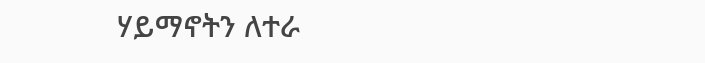ሃይማኖትን ለተራ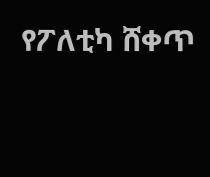የፖለቲካ ሸቀጥ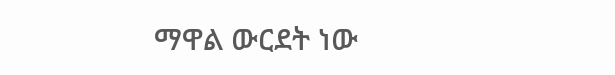ማዋል ውርደት ነው